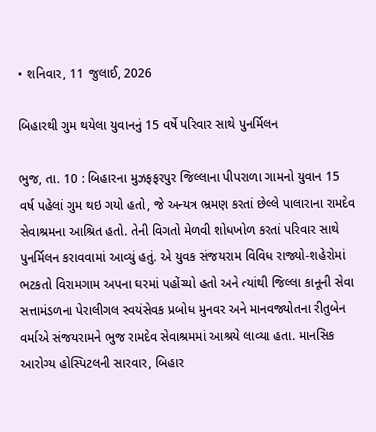• શનિવાર, 11 જુલાઈ, 2026

બિહારથી ગુમ થયેલા યુવાનનું 15 વર્ષે પરિવાર સાથે પુનર્મિલન

ભુજ, તા. 10 : બિહારના મુઝફફરપુર જિલ્લાના પીપરાળા ગામનો યુવાન 15 વર્ષ પહેલાં ગુમ થઇ ગયો હતો, જે અન્યત્ર ભ્રમણ કરતાં છેલ્લે પાલારાના રામદેવ સેવાશ્રમના આશ્રિત હતો. તેની વિગતો મેળવી શોધખોળ કરતાં પરિવાર સાથે પુનર્મિલન કરાવવામાં આવ્યું હતું. એ યુવક સંજયરામ વિવિધ રાજ્યો-શહેરોમાં ભટકતો વિરામગામ અપના ઘરમાં પહોંચ્યો હતો અને ત્યાંથી જિલ્લા કાનૂની સેવા સત્તામંડળના પેરાલીગલ સ્વયંસેવક પ્રબોધ મુનવર અને માનવજ્યોતના રીતુબેન વર્માએ સંજયરામને ભુજ રામદેવ સેવાશ્રમમાં આશ્રયે લાવ્યા હતા. માનસિક આરોગ્ય હોસ્પિટલની સારવાર, બિહાર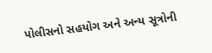પોલીસનો સહયોગ અને અન્ય સૂત્રોની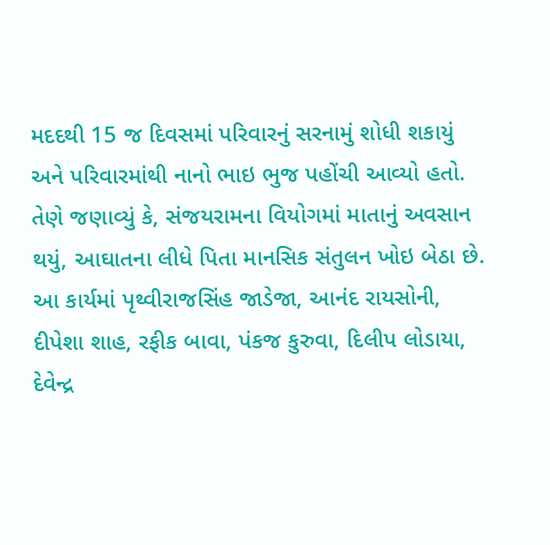મદદથી 15 જ દિવસમાં પરિવારનું સરનામું શોધી શકાયું અને પરિવારમાંથી નાનો ભાઇ ભુજ પહોંચી આવ્યો હતો. તેણે જણાવ્યું કે, સંજયરામના વિયોગમાં માતાનું અવસાન થયું, આઘાતના લીધે પિતા માનસિક સંતુલન ખોઇ બેઠા છે. આ કાર્યમાં પૃથ્વીરાજસિંહ જાડેજા, આનંદ રાયસોની, દીપેશા શાહ, રફીક બાવા, પંકજ કુરુવા, દિલીપ લોડાયા, દેવેન્દ્ર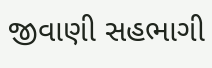જીવાણી સહભાગી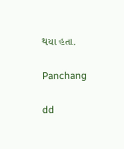થયા હતા.

Panchang

dd